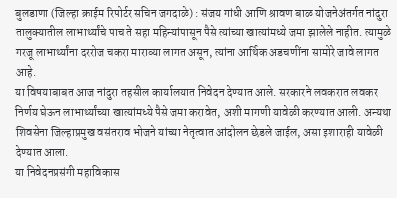बुलडाणा (जिल्हा क्राईम रिपोर्टर सचिन जगदाळे) : संजय गांधी आणि श्रावण बाळ योजनेअंतर्गत नांदुरा तालुक्यातील लाभार्थ्यांचे पाच ते सहा महिन्यांपासून पैसे त्यांच्या खात्यांमध्ये जमा झालेले नाहीत. त्यामुळे गरजू लाभार्थ्यांना दररोज चकरा माराव्या लागत असून, त्यांना आर्थिक अडचणींना सामोरे जावे लागत आहे.
या विषयाबाबत आज नांदुरा तहसील कार्यालयात निवेदन देण्यात आले. सरकारने लवकरात लवकर निर्णय घेऊन लाभार्थ्यांच्या खात्यांमध्ये पैसे जमा करावेत, अशी मागणी यावेळी करण्यात आली. अन्यथा शिवसेना जिल्हाप्रमुख वसंतराव भोजने यांच्या नेतृत्वात आंदोलन छेडले जाईल, असा इशाराही यावेळी देण्यात आला.
या निवेदनप्रसंगी महाविकास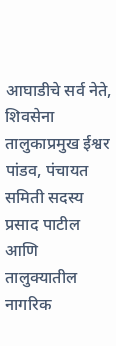आघाडीचे सर्व नेते, शिवसेना तालुकाप्रमुख ईश्वर पांडव, पंचायत समिती सदस्य प्रसाद पाटील आणि तालुक्यातील नागरिक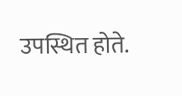उपस्थित होते.